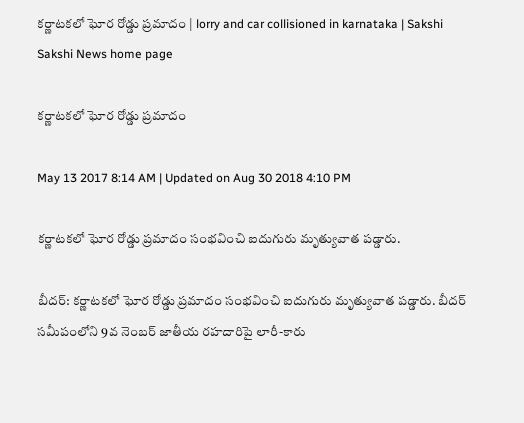కర్ణాటకలో ఘోర రోడ్డు ప్రమాదం | lorry and car collisioned in karnataka | Sakshi
Sakshi News home page

కర్ణాటకలో ఘోర రోడ్డు ప్రమాదం

May 13 2017 8:14 AM | Updated on Aug 30 2018 4:10 PM

కర్ణాటకలో ఘోర రోడ్డు ప్రమాదం సంభవించి ఐదుగురు మృత్యువాత పడ్డారు.

బీదర్: కర్ణాటకలో ఘోర రోడ్డు ప్రమాదం సంభవించి ఐదుగురు మృత్యువాత పడ్డారు. బీదర్ సమీపంలోని 9వ నెంబర్ జాతీయ రహదారిపై లారీ-కారు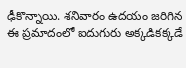ఢీకొన్నాయి. శనివారం ఉదయం జరిగిన ఈ ప్రమాదంలో ఐదుగురు అక్కడికక్కడే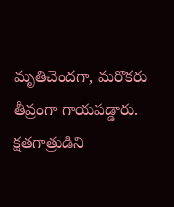మృతిచెందగా, మరొకరు తీవ్రంగా గాయపడ్డారు. క్షతగాత్రుడిని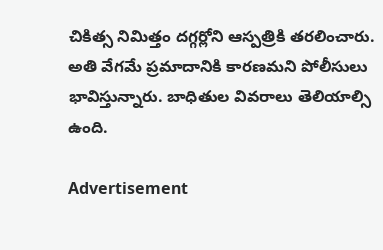చికిత్స నిమిత్తం దగ్గర్లోని ఆస్పత్రికి తరలించారు. అతి వేగమే ప్రమాదానికి కారణమని పోలీసులు భావిస్తున్నారు. బాధితుల వివరాలు తెలియాల్సి ఉంది.

Advertisement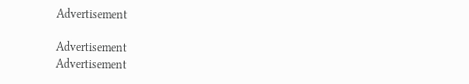Advertisement

Advertisement
Advertisement